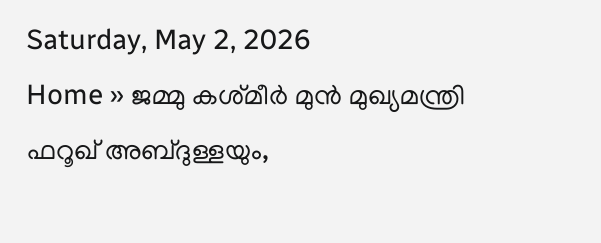Saturday, May 2, 2026
Home » ജമ്മു കശ്‌മീർ മുൻ മുഖ്യമന്ത്രി ഫറൂഖ് അബ്‌ദുള്ളയും,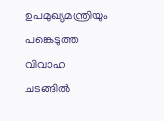ഉപമുഖ്യമന്ത്രിയും പങ്കെടുത്ത വിവാഹ ചടങ്ങിൽ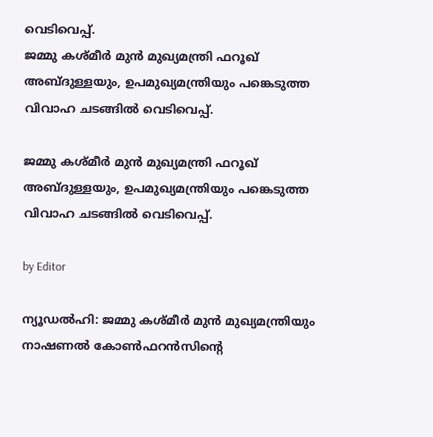വെടിവെപ്പ്.
ജമ്മു കശ്‌മീർ മുൻ മുഖ്യമന്ത്രി ഫറൂഖ് അബ്‌ദുള്ളയും, ഉപമുഖ്യമന്ത്രിയും പങ്കെടുത്ത വിവാഹ ചടങ്ങിൽ വെടിവെപ്പ്.

ജമ്മു കശ്‌മീർ മുൻ മുഖ്യമന്ത്രി ഫറൂഖ് അബ്‌ദുള്ളയും, ഉപമുഖ്യമന്ത്രിയും പങ്കെടുത്ത വിവാഹ ചടങ്ങിൽ വെടിവെപ്പ്.

by Editor

ന്യൂഡൽഹി: ജമ്മു കശ്‌മീർ മുൻ മുഖ്യമന്ത്രിയും നാഷണൽ കോൺഫറൻസിൻ്റെ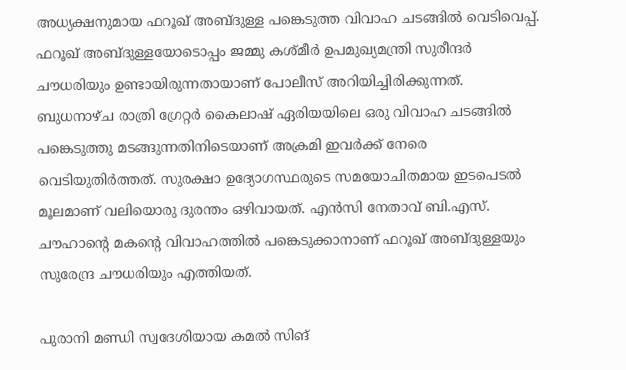അധ്യക്ഷനുമായ ഫറൂഖ് അബ്‌ദുള്ള പങ്കെടുത്ത വിവാഹ ചടങ്ങിൽ വെടിവെപ്പ്. ഫറൂഖ് അബ്‌ദുള്ളയോടൊപ്പം ജമ്മു കശ്മീർ ഉപമുഖ്യമന്ത്രി സുരീന്ദർ ചൗധരിയും ഉണ്ടായിരുന്നതായാണ് പോലീസ് അറിയിച്ചിരിക്കുന്നത്. ബുധനാഴ്ച രാത്രി ഗ്രേറ്റർ കൈലാഷ് ഏരിയയിലെ ഒരു വിവാഹ ചടങ്ങിൽ പങ്കെടുത്തു മടങ്ങുന്നതിനിടെയാണ് അക്രമി ഇവർക്ക് നേരെ വെടിയുതിർത്തത്. സുരക്ഷാ ഉദ്യോഗസ്ഥരുടെ സമയോചിതമായ ഇടപെടൽ മൂലമാണ് വലിയൊരു ദുരന്തം ഒഴിവായത്. എൻസി നേതാവ് ബി.എസ്. ചൗഹാന്റെ മകന്റെ വിവാഹത്തിൽ പങ്കെടുക്കാനാണ് ഫറൂഖ് അബ്ദുള്ളയും സുരേന്ദ്ര ചൗധരിയും എത്തിയത്.

പുരാനി മണ്ഡി സ്വദേശിയായ കമൽ സിങ്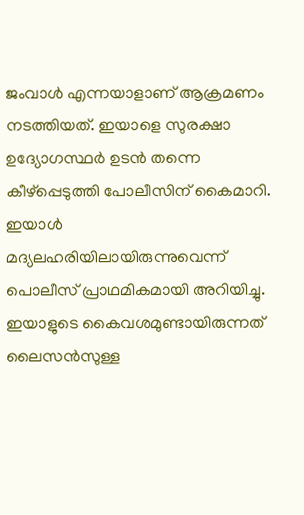ജംവാൾ എന്നയാളാണ് ആക്രമണം നടത്തിയത്. ഇയാളെ സുരക്ഷാ ഉദ്യോഗസ്ഥർ ഉടൻ തന്നെ കീഴ്പ്പെടുത്തി പോലീസിന് കൈമാറി. ഇയാൾ മദ്യലഹരിയിലായിരുന്നുവെന്ന് പൊലീസ് പ്രാഥമികമായി അറിയിച്ചു. ഇയാളുടെ കൈവശമുണ്ടായിരുന്നത് ലൈസൻസുള്ള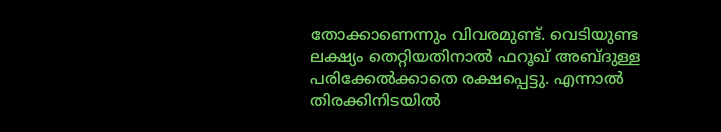തോക്കാണെന്നും വിവരമുണ്ട്. വെടിയുണ്ട ലക്ഷ്യം തെറ്റിയതിനാൽ ഫറൂഖ് അബ്ദുള്ള പരിക്കേൽക്കാതെ രക്ഷപ്പെട്ടു. എന്നാൽ തിരക്കിനിടയിൽ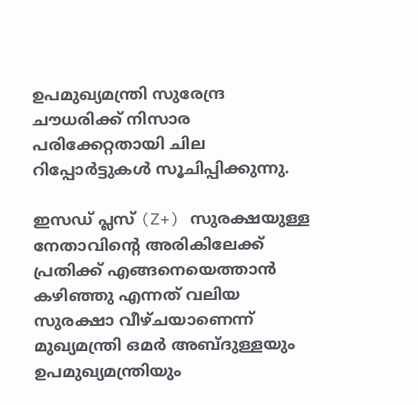ഉപമുഖ്യമന്ത്രി സുരേന്ദ്ര ചൗധരിക്ക് നിസാര പരിക്കേറ്റതായി ചില റിപ്പോർട്ടുകൾ സൂചിപ്പിക്കുന്നു.

ഇസഡ് പ്ലസ് (Z+) സുരക്ഷയുള്ള നേതാവിന്റെ അരികിലേക്ക് പ്രതിക്ക് എങ്ങനെയെത്താൻ കഴിഞ്ഞു എന്നത് വലിയ സുരക്ഷാ വീഴ്ചയാണെന്ന് മുഖ്യമന്ത്രി ഒമർ അബ്ദുള്ളയും ഉപമുഖ്യമന്ത്രിയും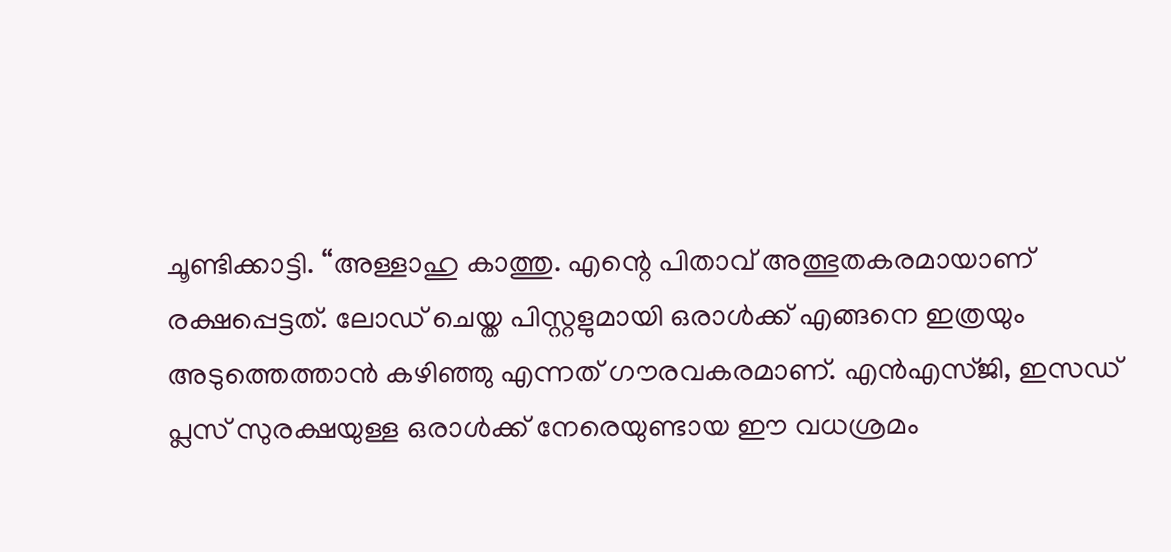ചൂണ്ടിക്കാട്ടി. “അള്ളാഹു കാത്തു. എന്റെ പിതാവ് അത്ഭുതകരമായാണ് രക്ഷപ്പെട്ടത്. ലോഡ് ചെയ്ത പിസ്റ്റളുമായി ഒരാൾക്ക് എങ്ങനെ ഇത്രയും അടുത്തെത്താൻ കഴിഞ്ഞു എന്നത് ഗൗരവകരമാണ്. എൻഎസ്ജി, ഇസഡ് പ്ലസ് സുരക്ഷയുള്ള ഒരാൾക്ക് നേരെയുണ്ടായ ഈ വധശ്രമം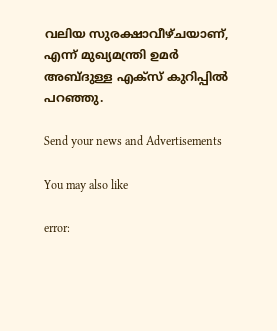വലിയ സുരക്ഷാവീഴ്ചയാണ്, എന്ന് മുഖ്യമന്ത്രി ഉമർ അബ്ദുള്ള എക്സ് കുറിപ്പിൽ പറ‍ഞ്ഞു.

Send your news and Advertisements

You may also like

error: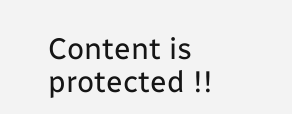Content is protected !!